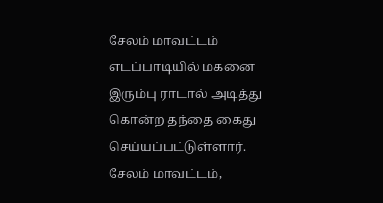சேலம் மாவட்டம் எடப்பாடியில் மகனை இரும்பு ராடால் அடித்து கொன்ற தந்தை கைது செய்யப்பட்டுள்ளார். சேலம் மாவட்டம்,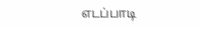எடப்பாடி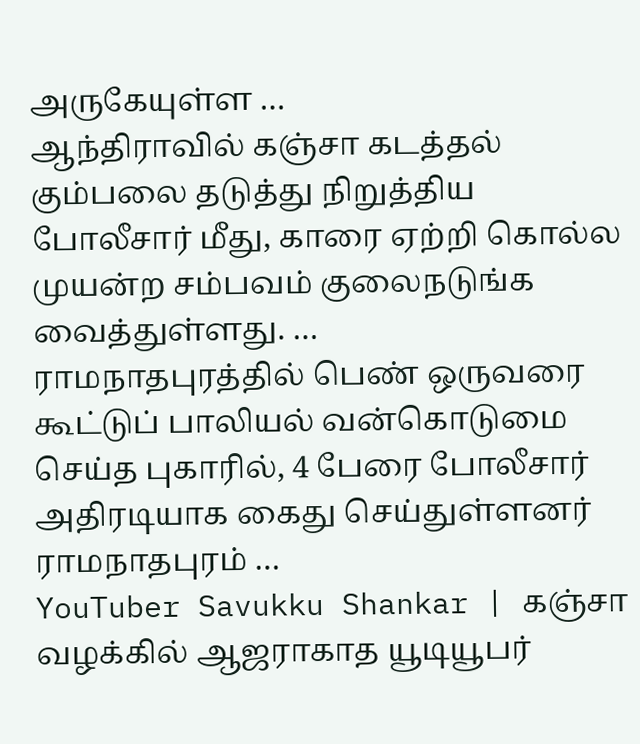அருகேயுள்ள …
ஆந்திராவில் கஞ்சா கடத்தல் கும்பலை தடுத்து நிறுத்திய போலீசார் மீது, காரை ஏற்றி கொல்ல முயன்ற சம்பவம் குலைநடுங்க வைத்துள்ளது. …
ராமநாதபுரத்தில் பெண் ஒருவரை கூட்டுப் பாலியல் வன்கொடுமை செய்த புகாரில், 4 பேரை போலீசார் அதிரடியாக கைது செய்துள்ளனர் ராமநாதபுரம் …
YouTuber Savukku Shankar | கஞ்சா வழக்கில் ஆஜராகாத யூடியூபர்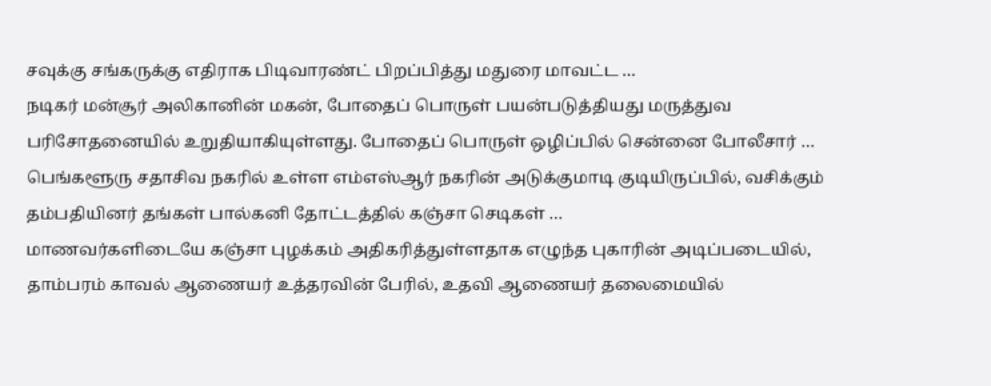சவுக்கு சங்கருக்கு எதிராக பிடிவாரண்ட் பிறப்பித்து மதுரை மாவட்ட …
நடிகர் மன்சூர் அலிகானின் மகன், போதைப் பொருள் பயன்படுத்தியது மருத்துவ பரிசோதனையில் உறுதியாகியுள்ளது. போதைப் பொருள் ஒழிப்பில் சென்னை போலீசார் …
பெங்களூரு சதாசிவ நகரில் உள்ள எம்எஸ்ஆர் நகரின் அடுக்குமாடி குடியிருப்பில், வசிக்கும் தம்பதியினர் தங்கள் பால்கனி தோட்டத்தில் கஞ்சா செடிகள் …
மாணவர்களிடையே கஞ்சா புழக்கம் அதிகரித்துள்ளதாக எழுந்த புகாரின் அடிப்படையில், தாம்பரம் காவல் ஆணையர் உத்தரவின் பேரில், உதவி ஆணையர் தலைமையில்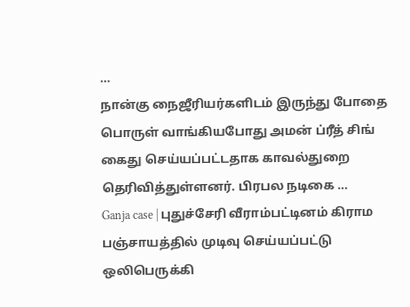…
நான்கு நைஜீரியர்களிடம் இருந்து போதை பொருள் வாங்கியபோது அமன் ப்ரீத் சிங் கைது செய்யப்பட்டதாக காவல்துறை தெரிவித்துள்ளனர். பிரபல நடிகை …
Ganja case | புதுச்சேரி வீராம்பட்டினம் கிராம பஞ்சாயத்தில் முடிவு செய்யப்பட்டு ஒலிபெருக்கி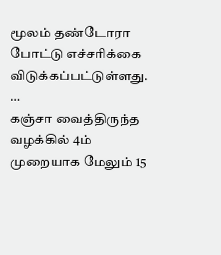மூலம் தண்டோரா போட்டு எச்சரிக்கை விடுக்கப்பட்டுள்ளது. …
கஞ்சா வைத்திருந்த வழக்கில் 4ம் முறையாக மேலும் 15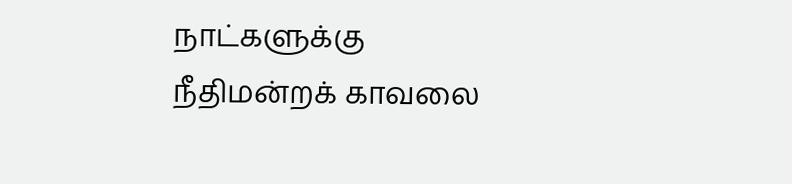நாட்களுக்கு நீதிமன்றக் காவலை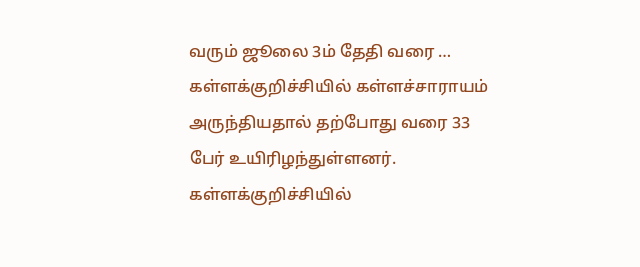வரும் ஜூலை 3ம் தேதி வரை …
கள்ளக்குறிச்சியில் கள்ளச்சாராயம் அருந்தியதால் தற்போது வரை 33 பேர் உயிரிழந்துள்ளனர். கள்ளக்குறிச்சியில்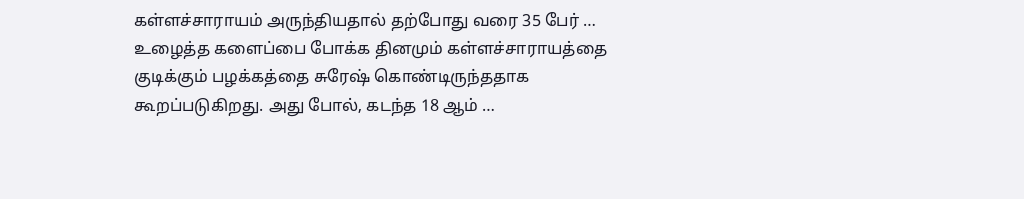கள்ளச்சாராயம் அருந்தியதால் தற்போது வரை 35 பேர் …
உழைத்த களைப்பை போக்க தினமும் கள்ளச்சாராயத்தை குடிக்கும் பழக்கத்தை சுரேஷ் கொண்டிருந்ததாக கூறப்படுகிறது. அது போல், கடந்த 18 ஆம் …